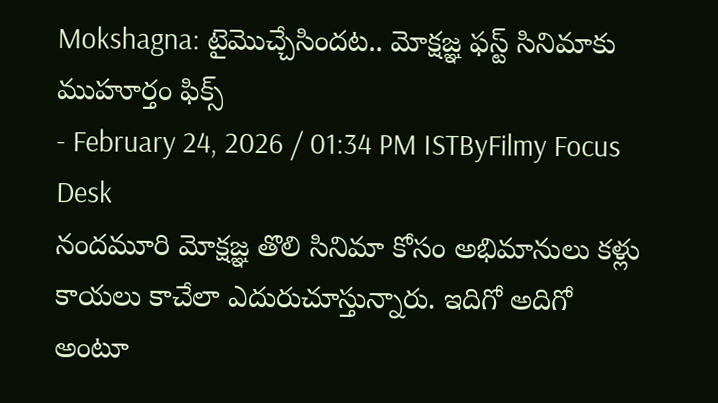Mokshagna: టైమొచ్చేసిందట.. మోక్షజ్ఞ ఫస్ట్ సినిమాకు ముహూర్తం ఫిక్స్
- February 24, 2026 / 01:34 PM ISTByFilmy Focus Desk
నందమూరి మోక్షజ్ఞ తొలి సినిమా కోసం అభిమానులు కళ్లు కాయలు కాచేలా ఎదురుచూస్తున్నారు. ఇదిగో అదిగో అంటూ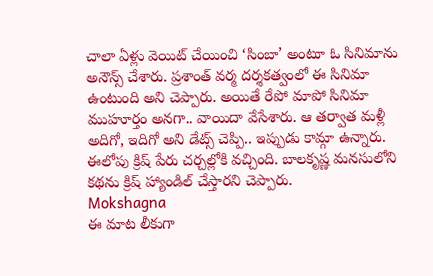చాలా ఏళ్లు వెయిట్ చేయించి ‘సింబా’ అంటూ ఓ సినిమాను అనౌన్స్ చేశారు. ప్రశాంత్ వర్మ దర్శకత్వంలో ఈ సినిమా ఉంటుంది అని చెప్పారు. అయితే రేపో మాపో సినిమా ముహూర్తం అనగా.. వాయిదా వేసేశారు. ఆ తర్వాత మళ్లీ అదిగో, ఇదిగో అని డేట్స్ చెప్పి.. ఇప్పుడు కామ్గా ఉన్నారు. ఈలోపు క్రిష్ పేరు చర్చల్లోకి వచ్చింది. బాలకృష్ణ మనసులోని కథను క్రిష్ హ్యాండిల్ చేస్తారని చెప్పారు.
Mokshagna
ఈ మాట లీకుగా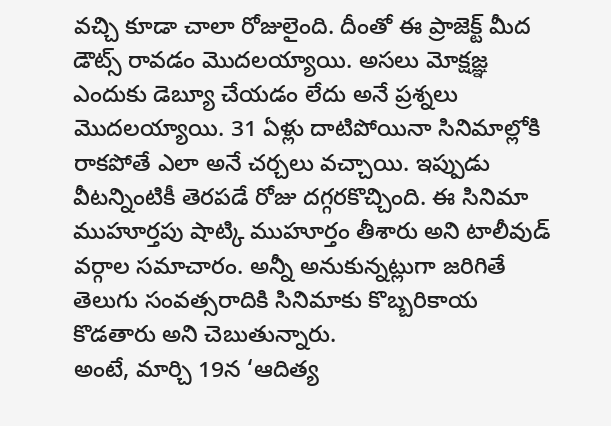వచ్చి కూడా చాలా రోజులైంది. దీంతో ఈ ప్రాజెక్ట్ మీద డౌట్స్ రావడం మొదలయ్యాయి. అసలు మోక్షజ్ఞ ఎందుకు డెబ్యూ చేయడం లేదు అనే ప్రశ్నలు మొదలయ్యాయి. 31 ఏళ్లు దాటిపోయినా సినిమాల్లోకి రాకపోతే ఎలా అనే చర్చలు వచ్చాయి. ఇప్పుడు వీటన్నింటికీ తెరపడే రోజు దగ్గరకొచ్చింది. ఈ సినిమా ముహూర్తపు షాట్కి ముహూర్తం తీశారు అని టాలీవుడ్ వర్గాల సమాచారం. అన్నీ అనుకున్నట్లుగా జరిగితే తెలుగు సంవత్సరాదికి సినిమాకు కొబ్బరికాయ కొడతారు అని చెబుతున్నారు.
అంటే, మార్చి 19న ‘ఆదిత్య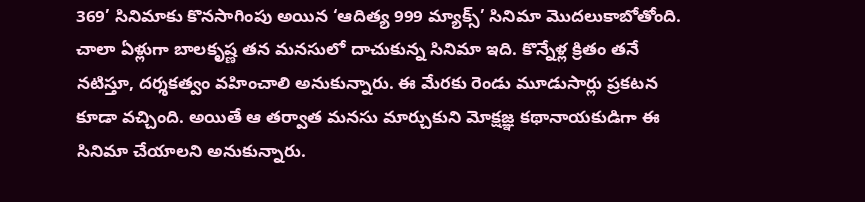369’ సినిమాకు కొనసాగింపు అయిన ‘ఆదిత్య 999 మ్యాక్స్’ సినిమా మొదలుకాబోతోంది. చాలా ఏళ్లుగా బాలకృష్ణ తన మనసులో దాచుకున్న సినిమా ఇది. కొన్నేళ్ల క్రితం తనే నటిస్తూ, దర్శకత్వం వహించాలి అనుకున్నారు. ఈ మేరకు రెండు మూడుసార్లు ప్రకటన కూడా వచ్చింది. అయితే ఆ తర్వాత మనసు మార్చుకుని మోక్షజ్ఞ కథానాయకుడిగా ఈ సినిమా చేయాలని అనుకున్నారు.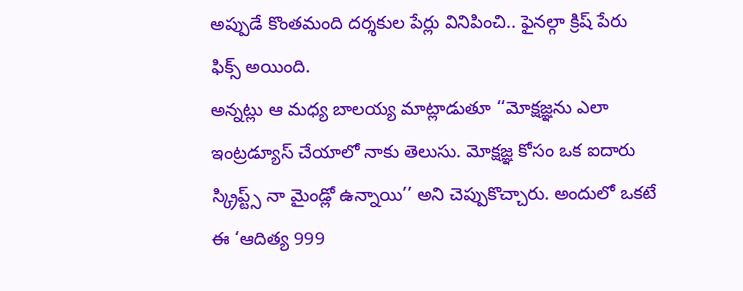అప్పుడే కొంతమంది దర్శకుల పేర్లు వినిపించి.. ఫైనల్గా క్రిష్ పేరు ఫిక్స్ అయింది.
అన్నట్లు ఆ మధ్య బాలయ్య మాట్లాడుతూ ‘‘మోక్షజ్ఞను ఎలా ఇంట్రడ్యూస్ చేయాలో నాకు తెలుసు. మోక్షజ్ఞ కోసం ఒక ఐదారు స్క్రిప్ట్స్ నా మైండ్లో ఉన్నాయి’’ అని చెప్పుకొచ్చారు. అందులో ఒకటే ఈ ‘ఆదిత్య 999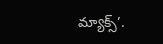మ్యాక్స్’.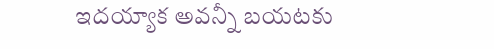ఇదయ్యాక అవన్నీ బయటకు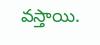వస్తాయి.